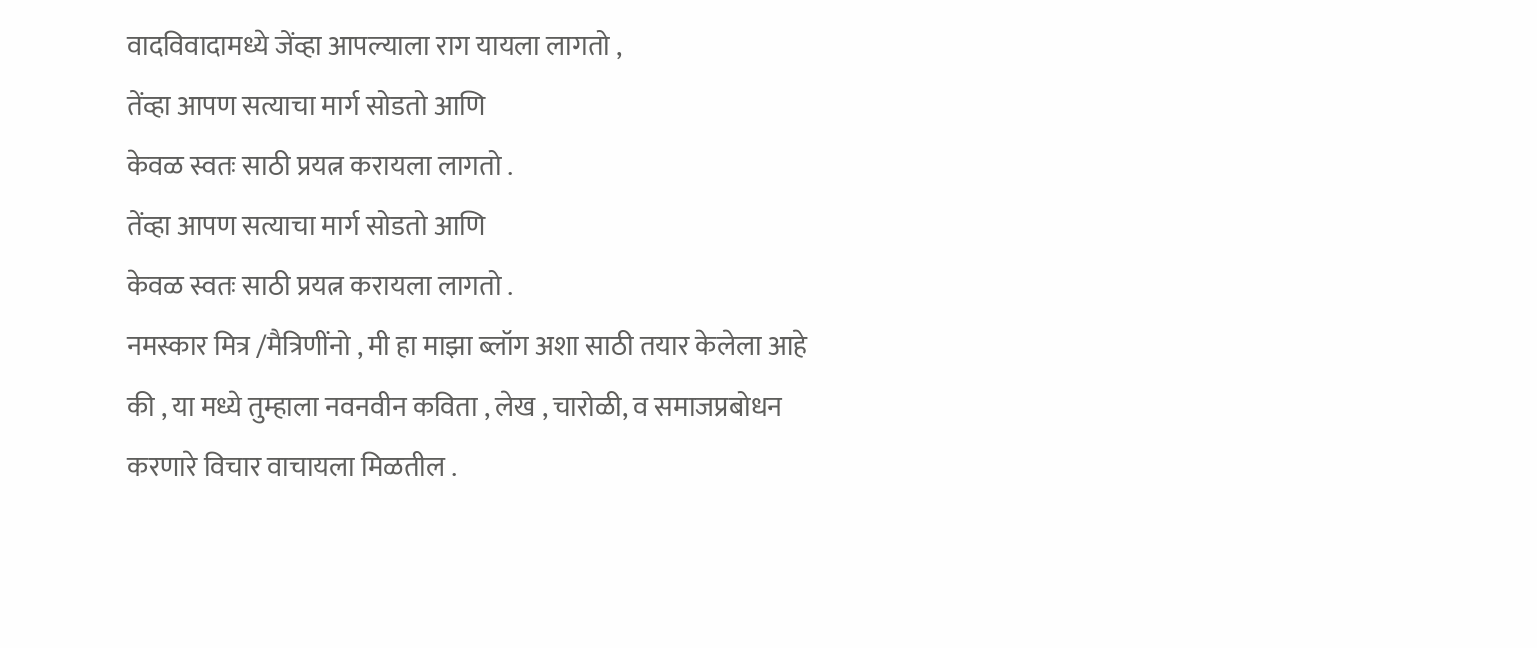वादविवादामध्ये जेंव्हा आपल्याला राग यायला लागतो ,
तेंव्हा आपण सत्याचा मार्ग सोडतो आणि
केवळ स्वतः साठी प्रयत्न करायला लागतो .
तेंव्हा आपण सत्याचा मार्ग सोडतो आणि
केवळ स्वतः साठी प्रयत्न करायला लागतो .
नमस्कार मित्र /मैत्रिणींनो , मी हा माझा ब्लॉग अशा साठी तयार केलेला आहे की , या मध्ये तुम्हाला नवनवीन कविता , लेख , चारोळी, व समाजप्रबोधन करणारे विचार वाचायला मिळतील .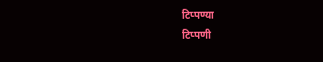टिप्पण्या
टिप्पणी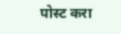पोस्ट करा